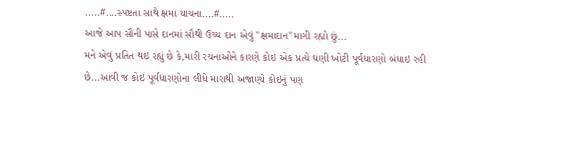.....#....સ્પષ્ટતા સાથે ક્ષમા યાચના....#.....
આજે આપ સૌની પાસે દાનમાં સૌથી ઉચ્ચ દાન એવું "ક્ષમાદાન"માગી રહ્યો છું...
મને એવું પ્રતિત થઇ રહ્યું છે કે,મારી રચનાઓને કારણે કોઇ એક પ્રત્યે ઘણી ખોટી પૂર્વધારણો બંધાઇ રહી છે...આવી જ કોઇ પૂર્વધારણોના લીધે મારાથી અજાણ્યે કોઇનું પણ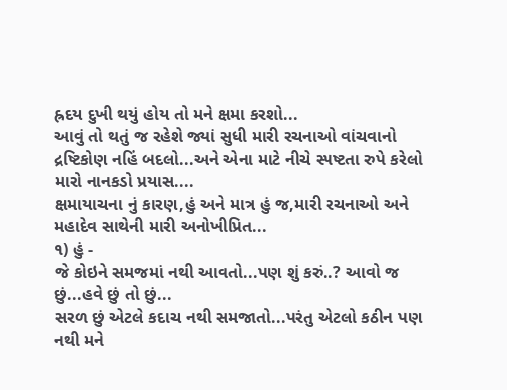હ્રદય દુખી થયું હોય તો મને ક્ષમા કરશો...
આવું તો થતું જ રહેશે જ્યાં સુધી મારી રચનાઓ વાંચવાનો દ્રષ્ટિકોણ નહિં બદલો...અને એના માટે નીચે સ્પષ્ટતા રુપે કરેલો મારો નાનકડો પ્રયાસ....
ક્ષમાયાચના નું કારણ,હું અને માત્ર હું જ,મારી રચનાઓ અને મહાદેવ સાથેની મારી અનોખીપ્રિત...
૧) હું -
જે કોઇને સમજમાં નથી આવતો...પણ શું કરું..? આવો જ છું...હવે છું તો છું...
સરળ છું એટલે કદાચ નથી સમજાતો...પરંતુ એટલો કઠીન પણ નથી મને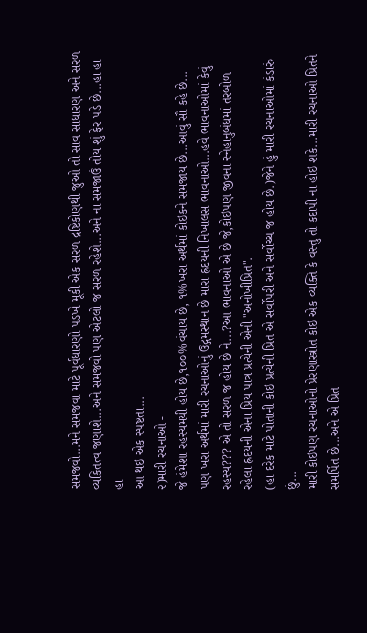સમજવો...મને સમજવા માટે પૂર્વધારણો પડખે મૂકી એક સરળ દ્રષ્ટિકોણથી જુઓ તો સાવ સાધારણ અને સરળ વ્યકિતત્વ જણાશે...અને સમજવો પણ એટલો જ સરળ રહેશે...અને ના સમજાઉં તોય શું ફેર પડે છે...હા હા હા
આ થઇ એક સ્પષ્ટતા...
૨)મારી રચનાઓ -
જે હંમેશા રહસ્યમયી હોય છે,૧૦૦%વંચાય છે, ૧%ખરા અર્થમાં કોઇકને સમજાય છે...આવું સૌ કહે છે...
પણ ખરા અર્થમાં મારી રચનાઓનું ઉદ્ગમસ્થાન છે મારા હ્રદયની નિખાલસ ભાવનાઓ...હવે ભાવનાઓમાં કેવું રહસ્ય??? એ તો સરળ જ હોય છે ને...?આ ભાવનાઓ એ છે જે,કોઇપણ જીવના સ્નેહાનુબંધમાં તરબોળ રહેલા હ્રદયની એના પ્રિય પાત્ર પ્રત્યેની એની "અનોખીપ્રિત".
(હા દરેક માટે પોતાની કોઇ પ્રત્યેની પ્રિત એ સર્વોપરી અને સર્વોચ્ચ જ હોય છે.)જેને હું મારી રચનાઓમાં કંડારું છું...
મારી કોઇપણ રચનાઓનો પ્રેરણાસ્ત્રોત કોઇ એક વ્યક્તિ કે વસ્તુ તો કદાપી ના હોઇ શકે...મારી રચનાઓ પ્રિતને સમર્પિત છે...અને એ પ્રિત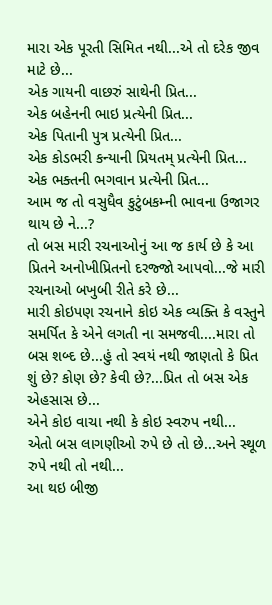મારા એક પૂરતી સિમિત નથી...એ તો દરેક જીવ માટે છે...
એક ગાયની વાછરું સાથેની પ્રિત...
એક બહેનની ભાઇ પ્રત્યેની પ્રિત...
એક પિતાની પુત્ર પ્રત્યેની પ્રિત...
એક કોડભરી કન્યાની પ્રિયતમ્ પ્રત્યેની પ્રિત...
એક ભક્તની ભગવાન પ્રત્યેની પ્રિત...
આમ જ તો વસુધૈવ કુટુંબકમ્ની ભાવના ઉજાગર થાય છે ને...?
તો બસ મારી રચનાઓનું આ જ કાર્ય છે કે આ પ્રિતને અનોખીપ્રિતનો દરજ્જો આપવો...જે મારી રચનાઓ બખુબી રીતે કરે છે...
મારી કોઇપણ રચનાને કોઇ એક વ્યક્તિ કે વસ્તુને સમર્પિત કે એને લગતી ના સમજવી....મારા તો બસ શબ્દ છે...હું તો સ્વયં નથી જાણતો કે પ્રિત શું છે? કોણ છે? કેવી છે?...પ્રિત તો બસ એક એહસાસ છે...
એને કોઇ વાચા નથી કે કોઇ સ્વરુપ નથી...
એતો બસ લાગણીઓ રુપે છે તો છે...અને સ્થૂળ રુપે નથી તો નથી...
આ થઇ બીજી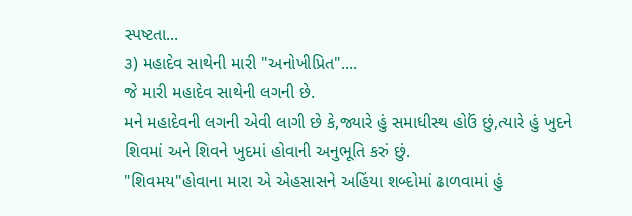સ્પષ્ટતા...
૩) મહાદેવ સાથેની મારી "અનોખીપ્રિત"....
જે મારી મહાદેવ સાથેની લગની છે.
મને મહાદેવની લગની એવી લાગી છે કે,જ્યારે હું સમાધીસ્થ હોઉં છું,ત્યારે હું ખુદને શિવમાં અને શિવને ખુદમાં હોવાની અનુભૂતિ કરું છું.
"શિવમય"હોવાના મારા એ એહસાસને અહિંયા શબ્દોમાં ઢાળવામાં હું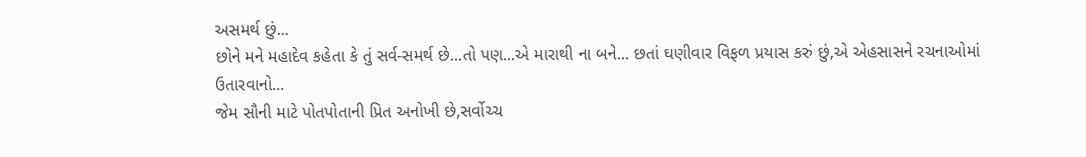અસમર્થ છું...
છોને મને મહાદેવ કહેતા કે તું સર્વ-સમર્થ છે...તો પણ...એ મારાથી ના બને... છતાં ઘણીવાર વિફળ પ્રયાસ કરું છું,એ એહસાસને રચનાઓમાં ઉતારવાનો...
જેમ સૌની માટે પોતપોતાની પ્રિત અનોખી છે,સર્વોચ્ચ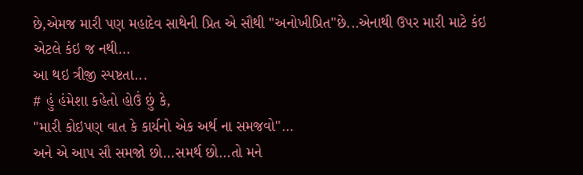છે,એમજ મારી પણ મહાદેવ સાથેની પ્રિત એ સૌથી "અનોખીપ્રિત"છે...એનાથી ઉપર મારી માટે કંઇ એટલે કંઇ જ નથી...
આ થઇ ત્રીજી સ્પષ્ટતા...
# હું હંમેશા કહેતો હોઉં છું કે,
"મારી કોઇપણ વાત કે કાર્યનો એક અર્થ ના સમજવો"...
અને એ આપ સૌ સમજો છો...સમર્થ છો...તો મને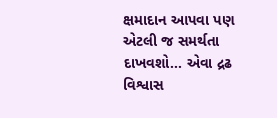ક્ષમાદાન આપવા પણ એટલી જ સમર્થતા દાખવશો... એવા દ્રઢ વિશ્વાસ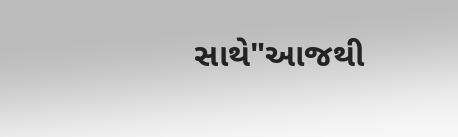સાથે"આજથી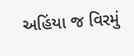અહિંયા જ વિરમું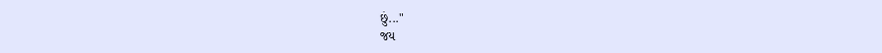છું..."
જય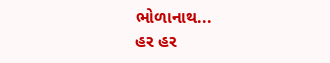ભોળાનાથ...
હર હર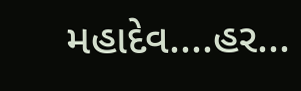મહાદેવ....હર...